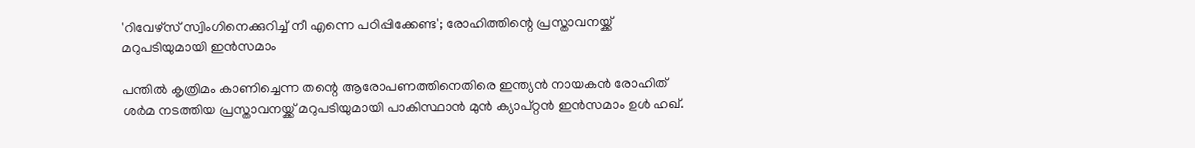'റിവേഴ്സ് സ്വിംഗിനെക്കുറിച്ച് നീ എന്നെ പഠിപ്പിക്കേണ്ട'; രോഹിത്തിന്റെ പ്രസ്താവനയ്ക്ക് മറുപടിയുമായി ഇന്‍സമാം

പന്തില്‍ കൃത്രിമം കാണിച്ചെന്ന തന്റെ ആരോപണത്തിനെതിരെ ഇന്ത്യന്‍ നായകന്‍ രോഹിത് ശര്‍മ നടത്തിയ പ്രസ്താവനയ്ക്ക് മറുപടിയുമായി പാകിസ്ഥാന്‍ മുന്‍ ക്യാപ്റ്റന്‍ ഇന്‍സമാം ഉള്‍ ഹഖ്.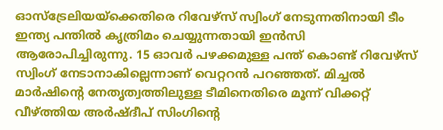ഓസ്ട്രേലിയയ്ക്കെതിരെ റിവേഴ്സ് സ്വിംഗ് നേടുന്നതിനായി ടീം ഇന്ത്യ പന്തില്‍ കൃത്രിമം ചെയ്യുന്നതായി ഇന്‍സി ആരോപിച്ചിരുന്നു. 15 ഓവര്‍ പഴക്കമുള്ള പന്ത് കൊണ്ട് റിവേഴ്‌സ് സ്വിംഗ് നേടാനാകില്ലെന്നാണ് വെറ്ററന്‍ പറഞ്ഞത്. മിച്ചല്‍ മാര്‍ഷിന്റെ നേതൃത്വത്തിലുള്ള ടീമിനെതിരെ മൂന്ന് വിക്കറ്റ് വീഴ്ത്തിയ അര്‍ഷ്ദീപ് സിംഗിന്റെ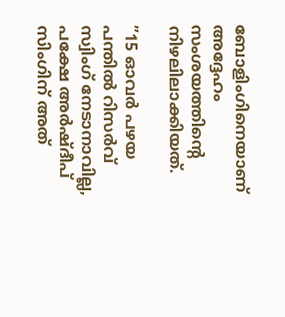ബോളിംഗിനെയാണ് അദ്ദേഹം സംശയത്തിന്റെ നിഴലിലാക്കിയത്.

”15 ഓവര്‍ പഴയ പന്തില്‍ റിസര്‍വ് സ്വിംഗ് നേടാനാവില്ല, പക്ഷേ അര്‍ഷ്ദീപ് സിംഗിന് അത്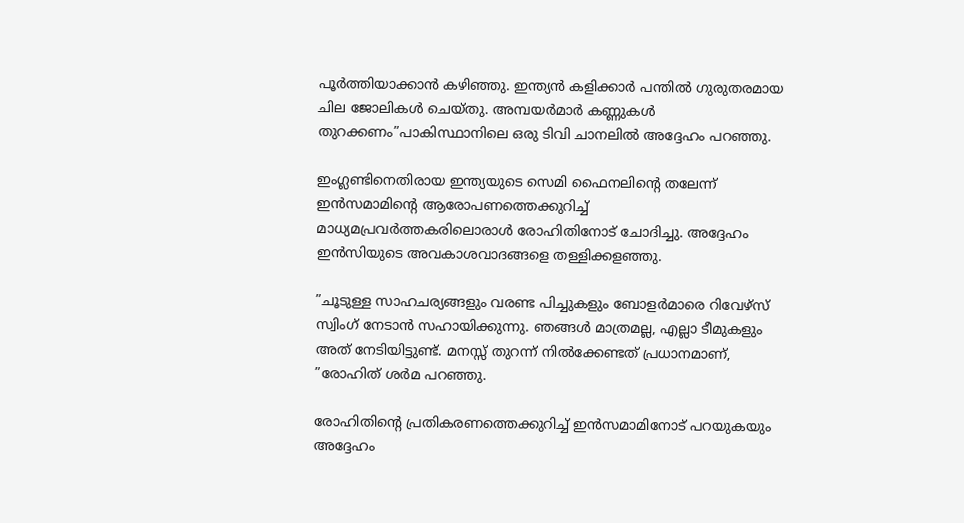പൂര്‍ത്തിയാക്കാന്‍ കഴിഞ്ഞു. ഇന്ത്യന്‍ കളിക്കാര്‍ പന്തില്‍ ഗുരുതരമായ ചില ജോലികള്‍ ചെയ്തു. അമ്പയര്‍മാര്‍ കണ്ണുകള്‍ തുറക്കണം”പാകിസ്ഥാനിലെ ഒരു ടിവി ചാനലില്‍ അദ്ദേഹം പറഞ്ഞു.

ഇംഗ്ലണ്ടിനെതിരായ ഇന്ത്യയുടെ സെമി ഫൈനലിന്റെ തലേന്ന് ഇന്‍സമാമിന്റെ ആരോപണത്തെക്കുറിച്ച് മാധ്യമപ്രവര്‍ത്തകരിലൊരാള്‍ രോഹിതിനോട് ചോദിച്ചു. അദ്ദേഹം ഇന്‍സിയുടെ അവകാശവാദങ്ങളെ തള്ളിക്കളഞ്ഞു.

”ചൂടുള്ള സാഹചര്യങ്ങളും വരണ്ട പിച്ചുകളും ബോളര്‍മാരെ റിവേഴ്‌സ് സ്വിംഗ് നേടാന്‍ സഹായിക്കുന്നു. ഞങ്ങള്‍ മാത്രമല്ല, എല്ലാ ടീമുകളും അത് നേടിയിട്ടുണ്ട്. മനസ്സ് തുറന്ന് നില്‍ക്കേണ്ടത് പ്രധാനമാണ്, ”രോഹിത് ശര്‍മ പറഞ്ഞു.

രോഹിതിന്റെ പ്രതികരണത്തെക്കുറിച്ച് ഇന്‍സമാമിനോട് പറയുകയും അദ്ദേഹം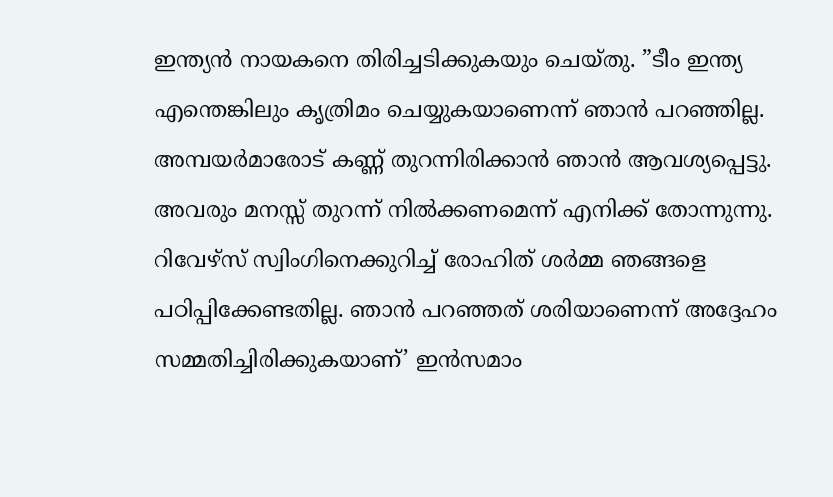ഇന്ത്യന്‍ നായകനെ തിരിച്ചടിക്കുകയും ചെയ്തു. ”ടീം ഇന്ത്യ എന്തെങ്കിലും കൃത്രിമം ചെയ്യുകയാണെന്ന് ഞാന്‍ പറഞ്ഞില്ല. അമ്പയര്‍മാരോട് കണ്ണ് തുറന്നിരിക്കാന്‍ ഞാന്‍ ആവശ്യപ്പെട്ടു. അവരും മനസ്സ് തുറന്ന് നില്‍ക്കണമെന്ന് എനിക്ക് തോന്നുന്നു. റിവേഴ്‌സ് സ്വിംഗിനെക്കുറിച്ച് രോഹിത് ശര്‍മ്മ ഞങ്ങളെ പഠിപ്പിക്കേണ്ടതില്ല. ഞാന്‍ പറഞ്ഞത് ശരിയാണെന്ന് അദ്ദേഹം സമ്മതിച്ചിരിക്കുകയാണ്’ ഇന്‍സമാം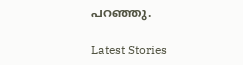പറഞ്ഞു.

Latest Stories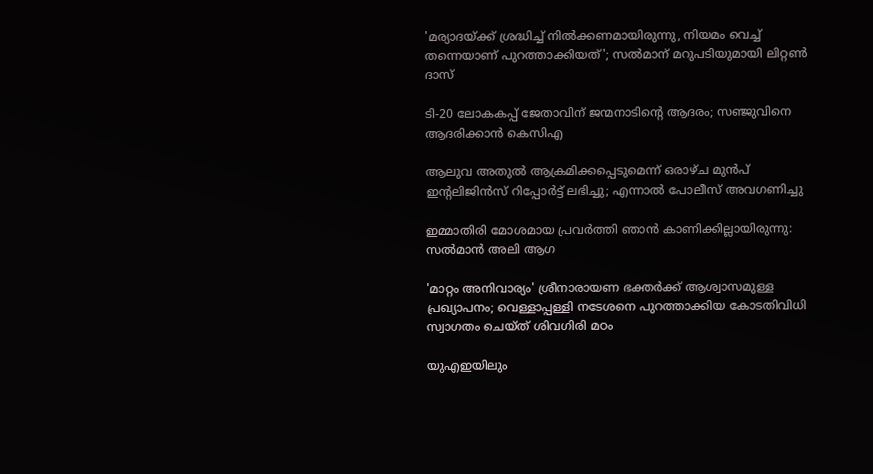'മര്യാദയ്ക്ക് ശ്രദ്ധിച്ച് നിൽക്കണമായിരുന്നു, നിയമം വെച്ച് തന്നെയാണ് പുറത്താക്കിയത്'; സൽമാന് മറുപടിയുമായി ലിറ്റൺ ദാസ്

ടി-20 ലോകകപ്പ് ജേതാവിന് ജന്മനാടിന്റെ ആദരം; സഞ്ജുവിനെ ആദരിക്കാൻ കെസിഎ

ആലുവ അതുൽ ആക്രമിക്കപ്പെടുമെന്ന് ഒരാഴ്ച മുൻപ് ഇന്റലിജിൻസ് റിപ്പോർട്ട് ലഭിച്ചു; എന്നാൽ പോലീസ് അവഗണിച്ചു

ഇമ്മാതിരി മോശമായ പ്രവർത്തി ഞാൻ കാണിക്കില്ലായിരുന്നു: സല്‍മാന്‍ അലി ആഗ

'മാറ്റം അനിവാര്യം' ശ്രീനാരായണ ഭക്തര്‍ക്ക് ആശ്വാസമുള്ള പ്രഖ്യാപനം; വെള്ളാപ്പള്ളി നടേശനെ പുറത്താക്കിയ കോടതിവിധി സ്വാഗതം ചെയ്ത് ശിവഗിരി മഠം

യുഎഇയിലും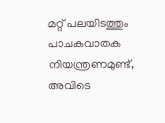മറ്റ് പലയിടത്തും പാചകവാതക നിയന്ത്രണമുണ്ട്, അവിടെ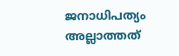ജനാധിപത്യം അല്ലാത്തത്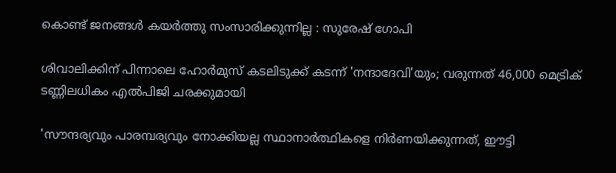കൊണ്ട് ജനങ്ങൾ കയർത്തു സംസാരിക്കുന്നില്ല : സുരേഷ് ഗോപി

ശിവാലിക്കിന് പിന്നാലെ ഹോർമുസ് കടലിടുക്ക് കടന്ന് 'നന്ദാദേവി'യും; വരുന്നത് 46,000 മെട്രിക് ടണ്ണിലധികം എൽപിജി ചരക്കുമായി

'സൗന്ദര്യവും പാരമ്പര്യവും നോക്കിയല്ല സ്ഥാനാര്‍ത്ഥികളെ നിര്‍ണയിക്കുന്നത്, ഈട്ടി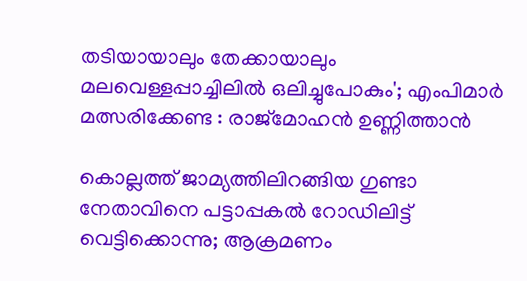തടിയായാലും തേക്കായാലും മലവെള്ളപ്പാച്ചിലിൽ ഒലിച്ചുപോകും'; എംപിമാർ മത്സരിക്കേണ്ട : രാജ്‌മോഹൻ ഉണ്ണിത്താന്‍

കൊല്ലത്ത് ജാമ്യത്തിലിറങ്ങിയ ഗുണ്ടാ നേതാവിനെ പട്ടാപ്പകൽ റോഡിലിട്ട് വെട്ടിക്കൊന്നു; ആക്രമണം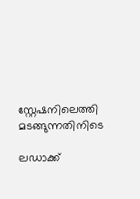സ്റ്റേഷനിലെത്തി മടങ്ങുന്നതിനിടെ

ലഡാക്ക്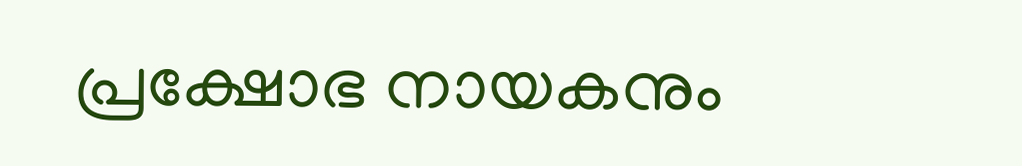പ്രക്ഷോഭ നായകനും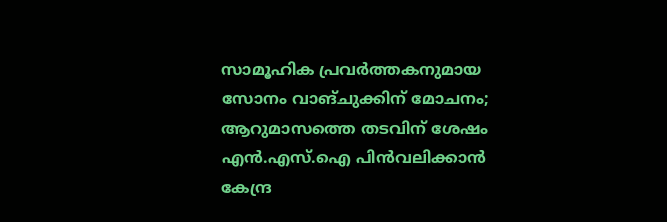സാമൂഹിക പ്രവർത്തകനുമായ സോനം വാങ്ചുക്കിന് മോചനം; ആറുമാസത്തെ തടവിന് ശേഷം എന്‍.എസ്.ഐ പിൻവലിക്കാൻ കേന്ദ്ര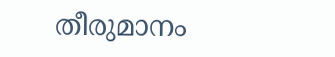തീരുമാനം